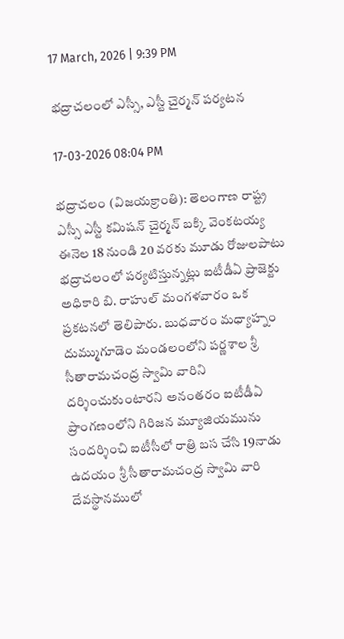17 March, 2026 | 9:39 PM

భద్రాచలంలో ఎస్సీ, ఎస్టీ చైర్మన్ పర్యటన

17-03-2026 08:04 PM

భద్రాచలం (విజయక్రాంతి): తెలంగాణ రాష్ట్ర ఎస్సీ ఎస్టీ కమిషన్ చైర్మన్ బక్కి వెంకటయ్య ఈనెల 18 నుండి 20 వరకు మూడు రోజులపాటు భద్రాచలంలో పర్యటిస్తున్నట్లు ఐటీడీఏ ప్రాజెక్టు అధికారి బి. రాహుల్ మంగళవారం ఒక ప్రకటనలో తెలిపారు. బుధవారం మధ్యాహ్నం దుమ్ముగూడెం మండలంలోని పర్ణశాల శ్రీ సీతారామచంద్ర స్వామి వారిని దర్శించుకుంటారని అనంతరం ఐటీడీఏ ప్రాంగణంలోని గిరిజన మ్యూజియమును సందర్శించి ఐటీసీలో రాత్రి బస చేసి 19నాడు ఉదయం శ్రీ సీతారామచంద్ర స్వామి వారి దేవస్థానములో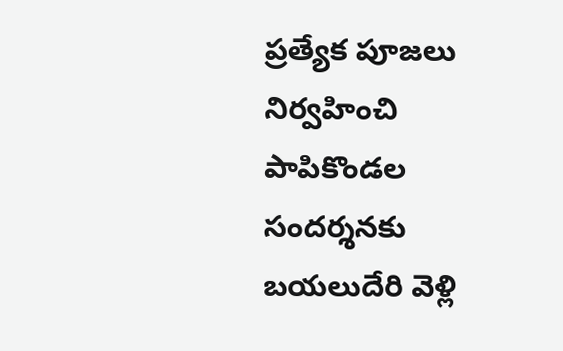ప్రత్యేక పూజలు నిర్వహించి పాపికొండల సందర్శనకు బయలుదేరి వెళ్లి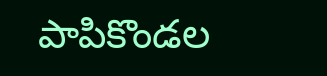పాపికొండల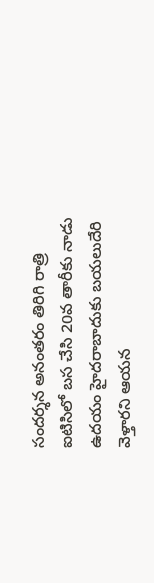సందర్శన అనంతరం తిరిగి రాత్రి ఐటిసిలో బస చేసి 20వ తారీకు నాడు ఉదయం హైదరాబాదుకు బయలుదేరి వెళ్తారని ఆయన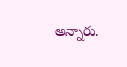అన్నారు.